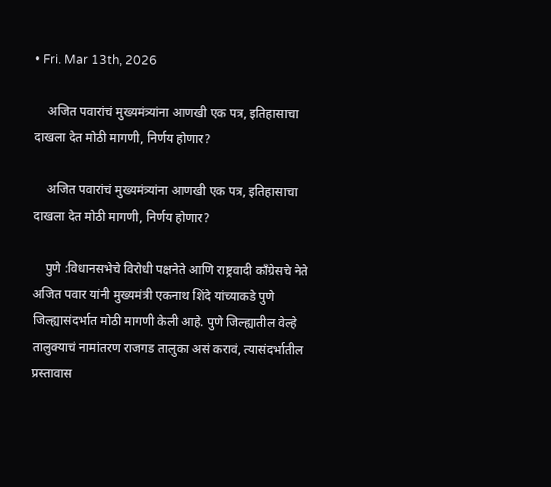• Fri. Mar 13th, 2026

    अजित पवारांचं मुख्यमंत्र्यांना आणखी एक पत्र, इतिहासाचा दाखला देत मोठी मागणी, निर्णय होणार?

    अजित पवारांचं मुख्यमंत्र्यांना आणखी एक पत्र, इतिहासाचा दाखला देत मोठी मागणी, निर्णय होणार?

    पुणे :विधानसभेचे विरोधी पक्षनेते आणि राष्ट्रवादी काँग्रेसचे नेते अजित पवार यांनी मुख्यमंत्री एकनाथ शिंदे यांच्याकडे पुणे जिल्ह्यासंदर्भात मोठी मागणी केली आहे. पुणे जिल्ह्यातील वेल्हे तालुक्याचं नामांतरण राजगड तालुका असं करावं, त्यासंदर्भातील प्रस्तावास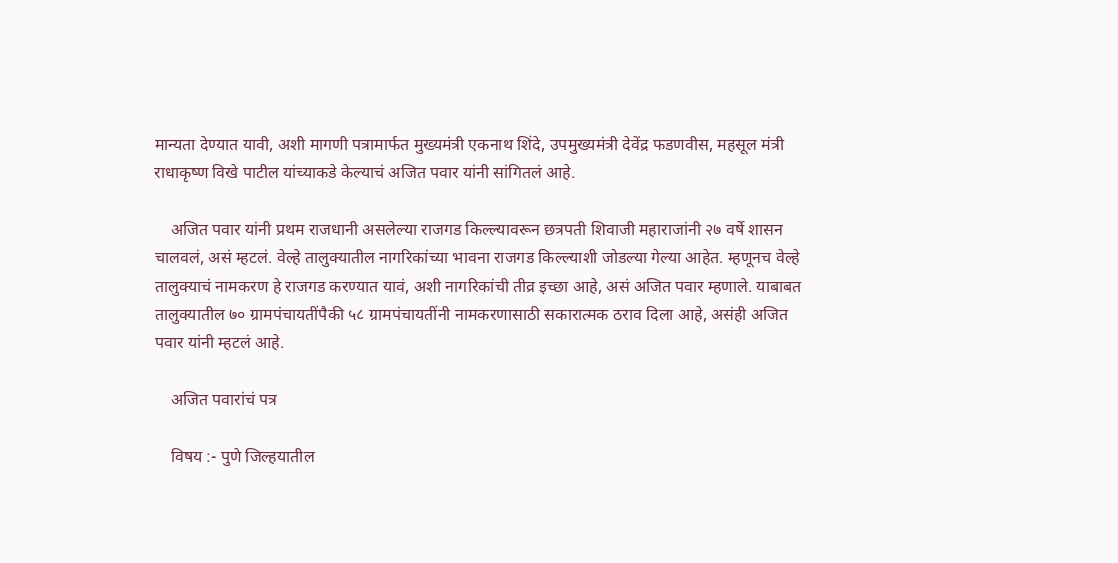मान्यता देण्यात यावी, अशी मागणी पत्रामार्फत मुख्यमंत्री एकनाथ शिंदे, उपमुख्यमंत्री देवेंद्र फडणवीस, महसूल मंत्री राधाकृष्ण विखे पाटील यांच्याकडे केल्याचं अजित पवार यांनी सांगितलं आहे.

    अजित पवार यांनी प्रथम राजधानी असलेल्या राजगड किल्ल्यावरून छत्रपती शिवाजी महाराजांनी २७ वर्षे शासन चालवलं, असं म्हटलं. वेल्हे तालुक्यातील नागरिकांच्या भावना राजगड किल्ल्याशी जोडल्या गेल्या आहेत. म्हणूनच वेल्हे तालुक्याचं नामकरण हे राजगड करण्यात यावं, अशी नागरिकांची तीव्र इच्छा आहे, असं अजित पवार म्हणाले. याबाबत तालुक्यातील ७० ग्रामपंचायतींपैकी ५८ ग्रामपंचायतींनी नामकरणासाठी सकारात्मक ठराव दिला आहे, असंही अजित पवार यांनी म्हटलं आहे.

    अजित पवारांचं पत्र

    विषय :- पुणे जिल्हयातील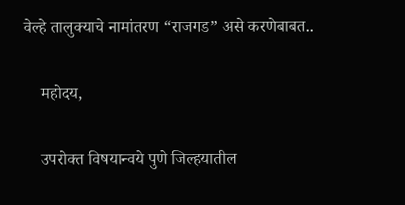वेल्हे तालुक्याचे नामांतरण “राजगड” असे करणेबाबत..

    महोदय,

    उपरोक्त विषयान्वये पुणे जिल्हयातील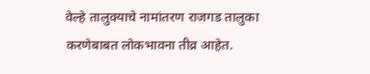वेल्हे तालुक्याचे नामांतरण राजगड तालुका करणेबाबत लोकभावना तीव्र आहेत.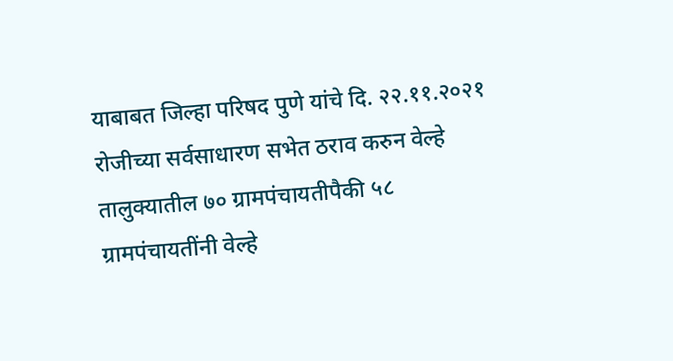याबाबत जिल्हा परिषद पुणे यांचे दि. २२.११.२०२१ रोजीच्या सर्वसाधारण सभेत ठराव करुन वेल्हे तालुक्यातील ७० ग्रामपंचायतीपैकी ५८ ग्रामपंचायतींनी वेल्हे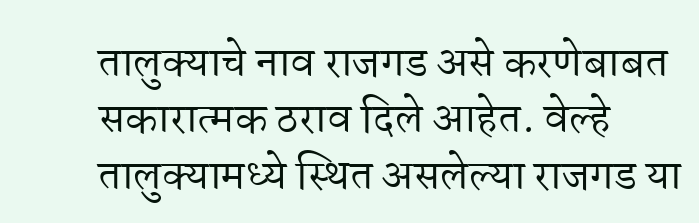तालुक्याचे नाव राजगड असे करणेबाबत सकारात्मक ठराव दिले आहेत. वेल्हे तालुक्यामध्ये स्थित असलेल्या राजगड या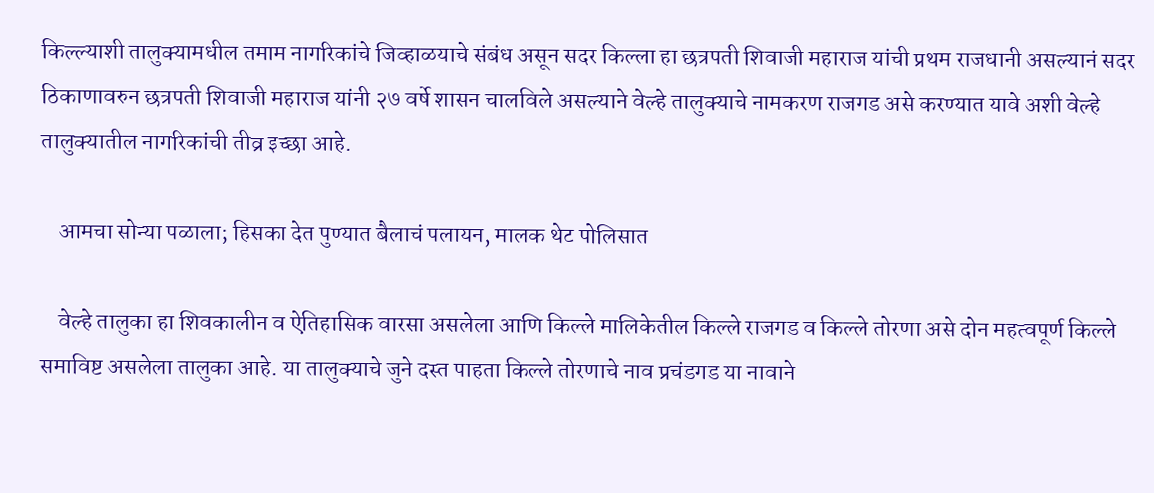किल्ल्याशी तालुक्यामधील तमाम नागरिकांचे जिव्हाळयाचे संबंध असून सदर किल्ला हा छत्रपती शिवाजी महाराज यांची प्रथम राजधानी असल्यानं सदर ठिकाणावरुन छत्रपती शिवाजी महाराज यांनी २७ वर्षे शासन चालविले असल्याने वेल्हे तालुक्याचे नामकरण राजगड असे करण्यात यावे अशी वेल्हे तालुक्यातील नागरिकांची तीव्र इच्छा आहे.

    आमचा सोन्या पळाला; हिसका देत पुण्यात बैलाचं पलायन, मालक थेट पोलिसात

    वेल्हे तालुका हा शिवकालीन व ऐतिहासिक वारसा असलेला आणि किल्ले मालिकेतील किल्ले राजगड व किल्ले तोरणा असे दोन महत्वपूर्ण किल्ले समाविष्ट असलेला तालुका आहे. या तालुक्याचे जुने दस्त पाहता किल्ले तोरणाचे नाव प्रचंडगड या नावाने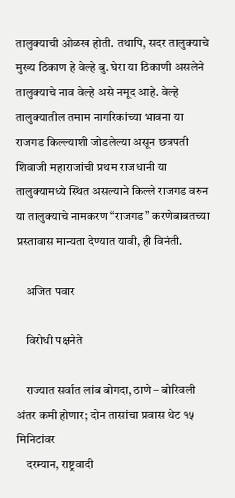तालुक्याची ओळख होती. तथापि, सदर तालुक्याचे मुख्य ठिकाण हे वेल्हे बु. घेरा या ठिकाणी असलेने तालुक्याचे नाव वेल्हे असे नमूद आहे. वेल्हे तालुक्यातील तमाम नागरिकांच्या भावना या राजगड किल्ल्याशी जोडलेल्या असून छत्रपती शिवाजी महाराजांची प्रथम राजधानी या तालुक्यामध्ये स्थित असल्याने किल्ले राजगड वरुन या तालुक्याचे नामकरण “राजगड” करणेबाबतच्या प्रस्तावास मान्यता देण्यात यावी, ही विनंती.

    अजित पवार

    विरोधी पक्षनेते

    राज्यात सर्वात लांब बोगदा, ठाणे – बोरिवली अंतर कमी होणार; दोन तासांचा प्रवास थेट १५ मिनिटांवर
    दरम्यान, राष्ट्रवादी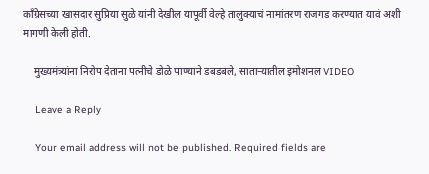काँग्रेसच्या खासदार सुप्रिया सुळे यांनी देखील यापूर्वी वेल्हे तालुक्याचं नामांतरण राजगड करण्यात यावं अशी मागणी केली होती.

    मुख्यमंत्र्यांना निरोप देताना पत्नीचे डोळे पाण्याने डबडबले, साताऱ्यातील इमोशनल VIDEO

    Leave a Reply

    Your email address will not be published. Required fields are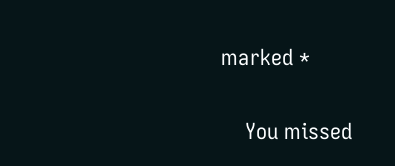marked *

    You missed